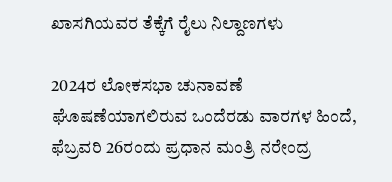ಖಾಸಗಿಯವರ ತೆಕ್ಕೆಗೆ ರೈಲು ನಿಲ್ದಾಣಗಳು

2024ರ ಲೋಕಸಭಾ ಚುನಾವಣೆ ಘೊಷಣೆಯಾಗಲಿರುವ ಒಂದೆರಡು ವಾರಗಳ ಹಿಂದೆ, ಫೆಬ್ರವರಿ 26ರಂದು ಪ್ರಧಾನ ಮಂತ್ರಿ ನರೇಂದ್ರ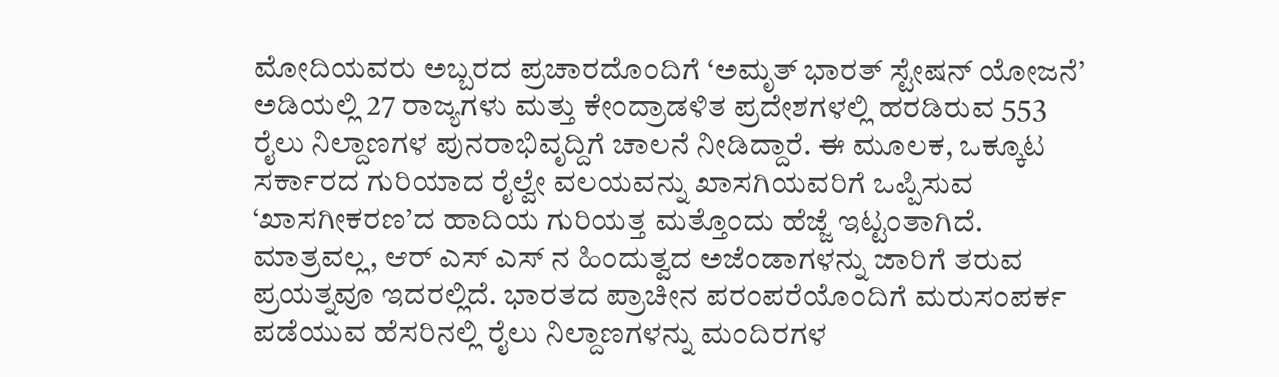ಮೋದಿಯವರು ಅಬ್ಬರದ ಪ್ರಚಾರದೊಂದಿಗೆ ‘ಅಮೃತ್ ಭಾರತ್ ಸ್ಟೇಷನ್ ಯೋಜನೆ’ ಅಡಿಯಲ್ಲಿ 27 ರಾಜ್ಯಗಳು ಮತ್ತು ಕೇಂದ್ರಾಡಳಿತ ಪ್ರದೇಶಗಳಲ್ಲಿ ಹರಡಿರುವ 553 ರೈಲು ನಿಲ್ದಾಣಗಳ ಪುನರಾಭಿವೃದ್ದಿಗೆ ಚಾಲನೆ ನೀಡಿದ್ದಾರೆ. ಈ ಮೂಲಕ, ಒಕ್ಕೂಟ ಸರ್ಕಾರದ ಗುರಿಯಾದ ರೈಲ್ವೇ ವಲಯವನ್ನು ಖಾಸಗಿಯವರಿಗೆ ಒಪ್ಪಿಸುವ ‘ಖಾಸಗೀಕರಣ’ದ ಹಾದಿಯ ಗುರಿಯತ್ತ ಮತ್ತೊಂದು ಹೆಜ್ಜೆ ಇಟ್ಟಂತಾಗಿದೆ. ಮಾತ್ರವಲ್ಲ, ಆರ್ ಎಸ್ ಎಸ್ ನ ಹಿಂದುತ್ವದ ಅಜೆಂಡಾಗಳನ್ನು ಜಾರಿಗೆ ತರುವ ಪ್ರಯತ್ನವೂ ಇದರಲ್ಲಿದೆ. ಭಾರತದ ಪ್ರಾಚೀನ ಪರಂಪರೆಯೊಂದಿಗೆ ಮರುಸಂಪರ್ಕ ಪಡೆಯುವ ಹೆಸರಿನಲ್ಲಿ ರೈಲು ನಿಲ್ದಾಣಗಳನ್ನು ಮಂದಿರಗಳ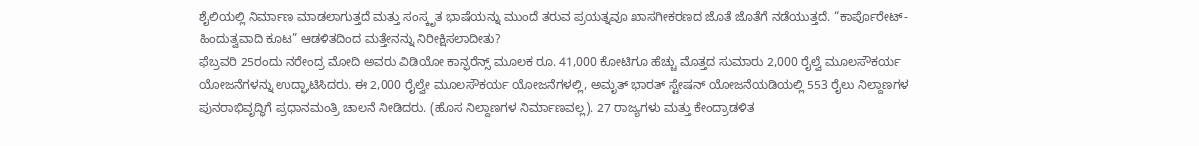ಶೈಲಿಯಲ್ಲಿ ನಿರ್ಮಾಣ ಮಾಡಲಾಗುತ್ತದೆ ಮತ್ತು ಸಂಸ್ಕೃತ ಭಾಷೆಯನ್ನು ಮುಂದೆ ತರುವ ಪ್ರಯತ್ನವೂ ಖಾಸಗೀಕರಣದ ಜೊತೆ ಜೊತೆಗೆ ನಡೆಯುತ್ತದೆ. “ಕಾರ್ಪೊರೇಟ್-ಹಿಂದುತ್ವವಾದಿ ಕೂಟ” ಆಡಳಿತದಿಂದ ಮತ್ತೇನನ್ನು ನಿರೀಕ್ಷಿಸಲಾದೀತು?
ಫೆಬ್ರವರಿ 25ರಂದು ನರೇಂದ್ರ ಮೋದಿ ಅವರು ವಿಡಿಯೋ ಕಾನ್ಫರೆನ್ಸ್ ಮೂಲಕ ರೂ. 41,000 ಕೋಟಿಗೂ ಹೆಚ್ಚು ಮೊತ್ತದ ಸುಮಾರು 2,000 ರೈಲ್ವೆ ಮೂಲಸೌಕರ್ಯ ಯೋಜನೆಗಳನ್ನು ಉದ್ಘಾಟಿಸಿದರು. ಈ 2,000 ರೈಲ್ವೇ ಮೂಲಸೌಕರ್ಯ ಯೋಜನೆಗಳಲ್ಲಿ, ಅಮೃತ್ ಭಾರತ್ ಸ್ಟೇಷನ್ ಯೋಜನೆಯಡಿಯಲ್ಲಿ 553 ರೈಲು ನಿಲ್ದಾಣಗಳ ಪುನರಾಭಿವೃದ್ಧಿಗೆ ಪ್ರಧಾನಮಂತ್ರಿ ಚಾಲನೆ ನೀಡಿದರು. (ಹೊಸ ನಿಲ್ದಾಣಗಳ ನಿರ್ಮಾಣವಲ್ಲ). 27 ರಾಜ್ಯಗಳು ಮತ್ತು ಕೇಂದ್ರಾಡಳಿತ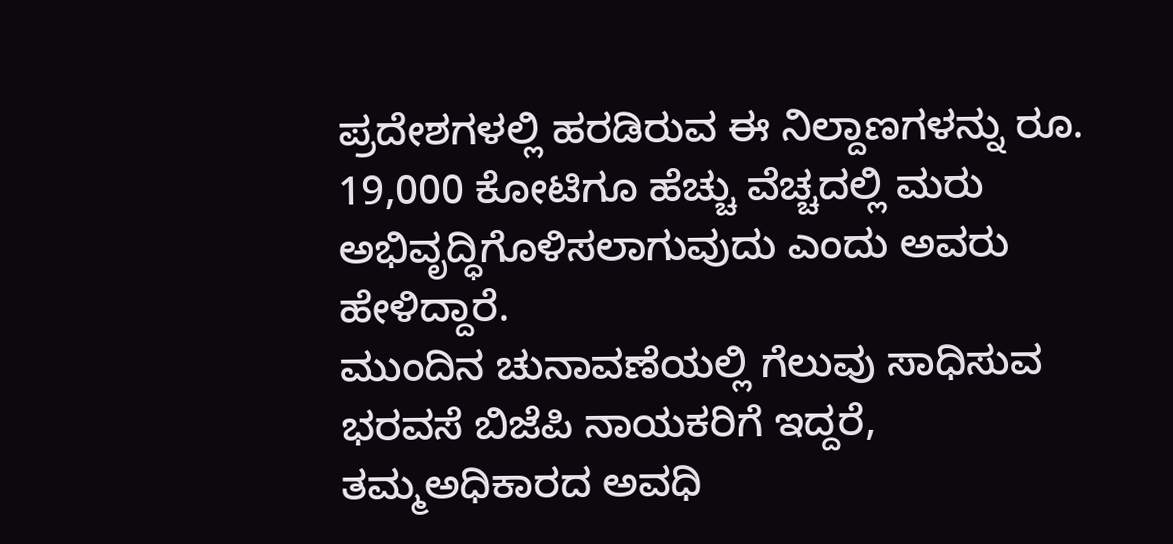ಪ್ರದೇಶಗಳಲ್ಲಿ ಹರಡಿರುವ ಈ ನಿಲ್ದಾಣಗಳನ್ನು ರೂ. 19,000 ಕೋಟಿಗೂ ಹೆಚ್ಚು ವೆಚ್ಚದಲ್ಲಿ ಮರು ಅಭಿವೃದ್ಧಿಗೊಳಿಸಲಾಗುವುದು ಎಂದು ಅವರು ಹೇಳಿದ್ದಾರೆ.
ಮುಂದಿನ ಚುನಾವಣೆಯಲ್ಲಿ ಗೆಲುವು ಸಾಧಿಸುವ ಭರವಸೆ ಬಿಜೆಪಿ ನಾಯಕರಿಗೆ ಇದ್ದರೆ, ತಮ್ಮಅಧಿಕಾರದ ಅವಧಿ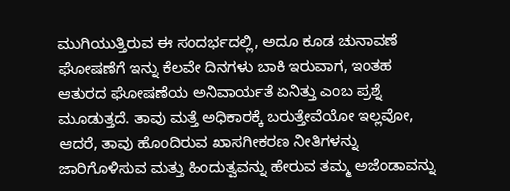ಮುಗಿಯುತ್ತಿರುವ ಈ ಸಂದರ್ಭದಲ್ಲಿ, ಅದೂ ಕೂಡ ಚುನಾವಣೆ ಘೋಷಣೆಗೆ ಇನ್ನು ಕೆಲವೇ ದಿನಗಳು ಬಾಕಿ ಇರುವಾಗ, ಇಂತಹ ಆತುರದ ಘೋಷಣೆಯ ಅನಿವಾರ್ಯತೆ ಏನಿತ್ತು ಎಂಬ ಪ್ರಶ್ನೆ ಮೂಡುತ್ತದೆ. ತಾವು ಮತ್ತೆ ಅಧಿಕಾರಕ್ಕೆ ಬರುತ್ತೇವೆಯೋ ಇಲ್ಲವೋ, ಆದರೆ, ತಾವು ಹೊಂದಿರುವ ಖಾಸಗೀಕರಣ ನೀತಿಗಳನ್ನು ಜಾರಿಗೊಳಿಸುವ ಮತ್ತು ಹಿಂದುತ್ವವನ್ನು ಹೇರುವ ತಮ್ಮ ಅಜೆಂಡಾವನ್ನು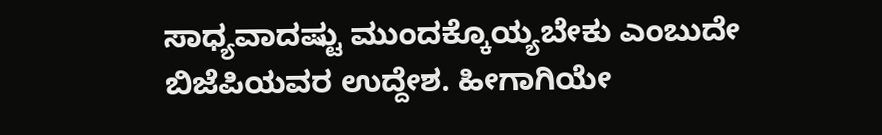ಸಾಧ್ಯವಾದಷ್ಟು ಮುಂದಕ್ಕೊಯ್ಯಬೇಕು ಎಂಬುದೇ ಬಿಜೆಪಿಯವರ ಉದ್ದೇಶ. ಹೀಗಾಗಿಯೇ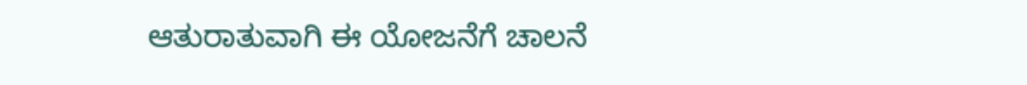ಆತುರಾತುವಾಗಿ ಈ ಯೋಜನೆಗೆ ಚಾಲನೆ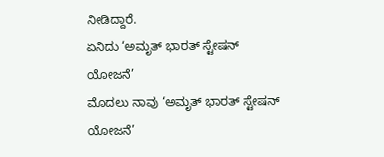ನೀಡಿದ್ದಾರೆ.
ಏನಿದು ‘ಅಮೃತ್ ಭಾರತ್ ಸ್ಟೇಷನ್ ಯೋಜನೆ’
ಮೊದಲು ನಾವು ‘ಅಮೃತ್ ಭಾರತ್ ಸ್ಟೇಷನ್ ಯೋಜನೆ’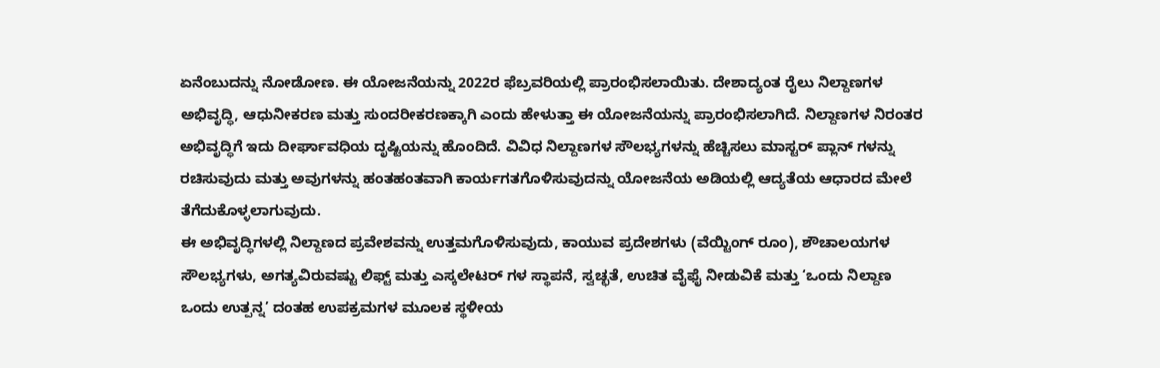ಏನೆಂಬುದನ್ನು ನೋಡೋಣ. ಈ ಯೋಜನೆಯನ್ನು 2022ರ ಫೆಬ್ರವರಿಯಲ್ಲಿ ಪ್ರಾರಂಭಿಸಲಾಯಿತು. ದೇಶಾದ್ಯಂತ ರೈಲು ನಿಲ್ದಾಣಗಳ ಅಭಿವೃದ್ಧಿ, ಆಧುನೀಕರಣ ಮತ್ತು ಸುಂದರೀಕರಣಕ್ಕಾಗಿ ಎಂದು ಹೇಳುತ್ತಾ ಈ ಯೋಜನೆಯನ್ನು ಪ್ರಾರಂಭಿಸಲಾಗಿದೆ. ನಿಲ್ದಾಣಗಳ ನಿರಂತರ ಅಭಿವೃದ್ಧಿಗೆ ಇದು ದೀರ್ಘಾವಧಿಯ ದೃಷ್ಟಿಯನ್ನು ಹೊಂದಿದೆ. ವಿವಿಧ ನಿಲ್ದಾಣಗಳ ಸೌಲಭ್ಯಗಳನ್ನು ಹೆಚ್ಚಿಸಲು ಮಾಸ್ಟರ್ ಪ್ಲಾನ್ ಗಳನ್ನು ರಚಿಸುವುದು ಮತ್ತು ಅವುಗಳನ್ನು ಹಂತಹಂತವಾಗಿ ಕಾರ್ಯಗತಗೊಳಿಸುವುದನ್ನು ಯೋಜನೆಯ ಅಡಿಯಲ್ಲಿ ಆದ್ಯತೆಯ ಆಧಾರದ ಮೇಲೆ ತೆಗೆದುಕೊಳ್ಳಲಾಗುವುದು.
ಈ ಅಭಿವೃದ್ಧಿಗಳಲ್ಲಿ ನಿಲ್ದಾಣದ ಪ್ರವೇಶವನ್ನು ಉತ್ತಮಗೊಳಿಸುವುದು, ಕಾಯುವ ಪ್ರದೇಶಗಳು (ವೆಯ್ಟಿಂಗ್ ರೂಂ), ಶೌಚಾಲಯಗಳ ಸೌಲಭ್ಯಗಳು, ಅಗತ್ಯವಿರುವಷ್ಟು ಲಿಫ್ಟ್ ಮತ್ತು ಎಸ್ಕಲೇಟರ್ ಗಳ ಸ್ಥಾಪನೆ, ಸ್ವಚ್ಛತೆ, ಉಚಿತ ವೈಫೈ ನೀಡುವಿಕೆ ಮತ್ತು ‘ಒಂದು ನಿಲ್ದಾಣ ಒಂದು ಉತ್ಪನ್ನ’ ದಂತಹ ಉಪಕ್ರಮಗಳ ಮೂಲಕ ಸ್ಥಳೀಯ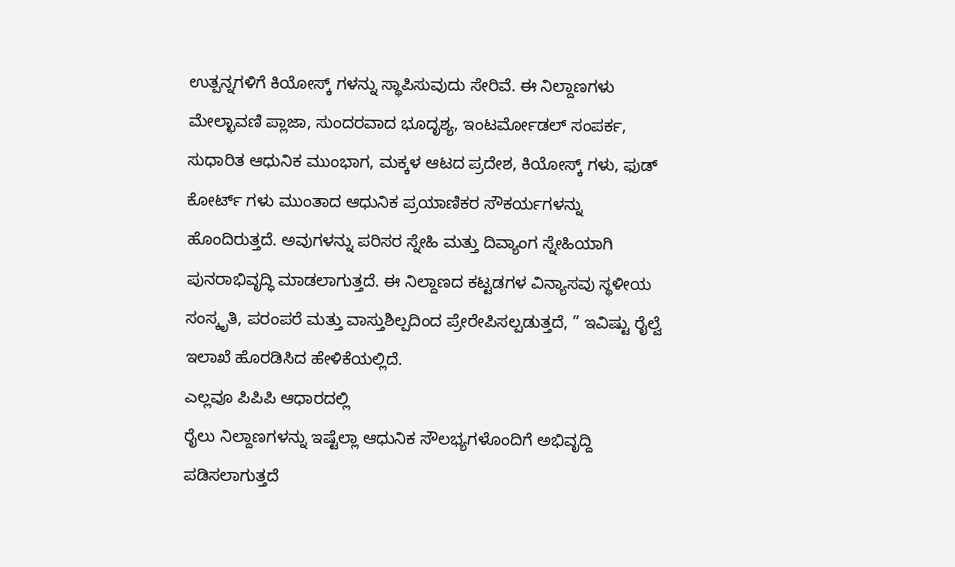ಉತ್ಪನ್ನಗಳಿಗೆ ಕಿಯೋಸ್ಕ್ ಗಳನ್ನು ಸ್ಥಾಪಿಸುವುದು ಸೇರಿವೆ. ಈ ನಿಲ್ದಾಣಗಳು ಮೇಲ್ಛಾವಣಿ ಪ್ಲಾಜಾ, ಸುಂದರವಾದ ಭೂದೃಶ್ಯ, ಇಂಟರ್ಮೋಡಲ್ ಸಂಪರ್ಕ, ಸುಧಾರಿತ ಆಧುನಿಕ ಮುಂಭಾಗ, ಮಕ್ಕಳ ಆಟದ ಪ್ರದೇಶ, ಕಿಯೋಸ್ಕ್ ಗಳು, ಫುಡ್ ಕೋರ್ಟ್ ಗಳು ಮುಂತಾದ ಆಧುನಿಕ ಪ್ರಯಾಣಿಕರ ಸೌಕರ್ಯಗಳನ್ನು ಹೊಂದಿರುತ್ತದೆ. ಅವುಗಳನ್ನು ಪರಿಸರ ಸ್ನೇಹಿ ಮತ್ತು ದಿವ್ಯಾಂಗ ಸ್ನೇಹಿಯಾಗಿ ಪುನರಾಭಿವೃದ್ಧಿ ಮಾಡಲಾಗುತ್ತದೆ. ಈ ನಿಲ್ದಾಣದ ಕಟ್ಟಡಗಳ ವಿನ್ಯಾಸವು ಸ್ಥಳೀಯ ಸಂಸ್ಕೃತಿ, ಪರಂಪರೆ ಮತ್ತು ವಾಸ್ತುಶಿಲ್ಪದಿಂದ ಪ್ರೇರೇಪಿಸಲ್ಪಡುತ್ತದೆ, ” ಇವಿಷ್ಟು ರೈಲ್ವೆ ಇಲಾಖೆ ಹೊರಡಿಸಿದ ಹೇಳಿಕೆಯಲ್ಲಿದೆ.
ಎಲ್ಲವೂ ಪಿಪಿಪಿ ಆಧಾರದಲ್ಲಿ
ರೈಲು ನಿಲ್ದಾಣಗಳನ್ನು ಇಷ್ಟೆಲ್ಲಾ ಆಧುನಿಕ ಸೌಲಭ್ಯಗಳೊಂದಿಗೆ ಅಭಿವೃದ್ದಿ ಪಡಿಸಲಾಗುತ್ತದೆ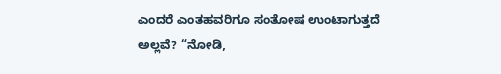ಎಂದರೆ ಎಂತಹವರಿಗೂ ಸಂತೋಷ ಉಂಟಾಗುತ್ತದೆ ಅಲ್ಲವೆ? “ನೋಡಿ,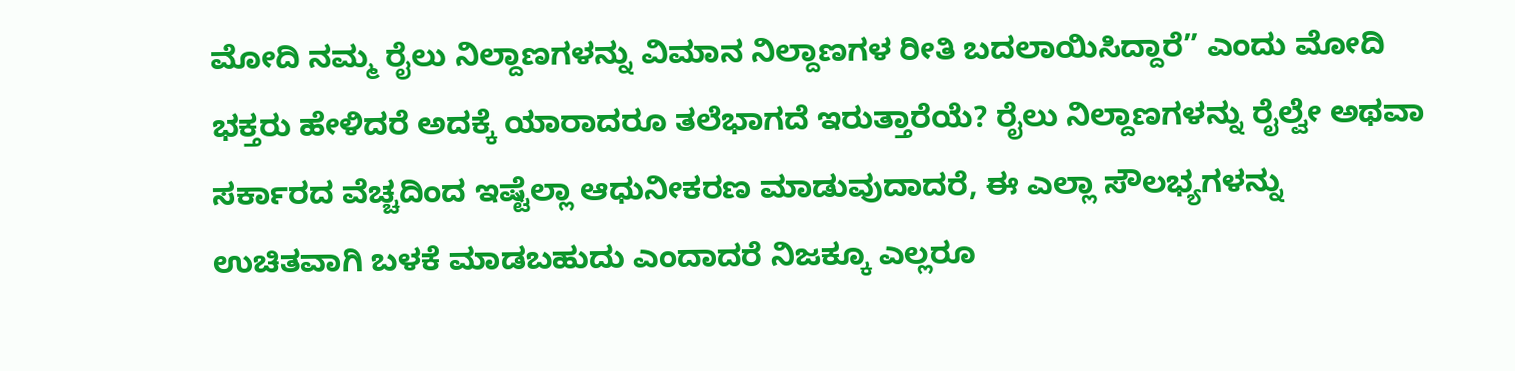ಮೋದಿ ನಮ್ಮ ರೈಲು ನಿಲ್ದಾಣಗಳನ್ನು ವಿಮಾನ ನಿಲ್ದಾಣಗಳ ರೀತಿ ಬದಲಾಯಿಸಿದ್ದಾರೆ” ಎಂದು ಮೋದಿ ಭಕ್ತರು ಹೇಳಿದರೆ ಅದಕ್ಕೆ ಯಾರಾದರೂ ತಲೆಭಾಗದೆ ಇರುತ್ತಾರೆಯೆ? ರೈಲು ನಿಲ್ದಾಣಗಳನ್ನು ರೈಲ್ವೇ ಅಥವಾ ಸರ್ಕಾರದ ವೆಚ್ಚದಿಂದ ಇಷ್ಟೆಲ್ಲಾ ಆಧುನೀಕರಣ ಮಾಡುವುದಾದರೆ, ಈ ಎಲ್ಲಾ ಸೌಲಭ್ಯಗಳನ್ನು ಉಚಿತವಾಗಿ ಬಳಕೆ ಮಾಡಬಹುದು ಎಂದಾದರೆ ನಿಜಕ್ಕೂ ಎಲ್ಲರೂ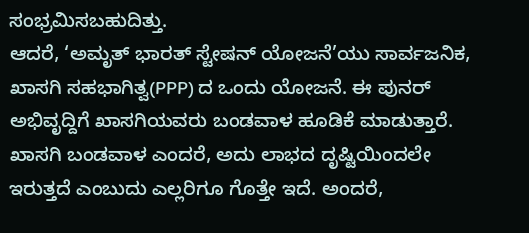ಸಂಭ್ರಮಿಸಬಹುದಿತ್ತು.
ಆದರೆ, ‘ಅಮೃತ್ ಭಾರತ್ ಸ್ಟೇಷನ್ ಯೋಜನೆ’ಯು ಸಾರ್ವಜನಿಕ, ಖಾಸಗಿ ಸಹಭಾಗಿತ್ವ(PPP) ದ ಒಂದು ಯೋಜನೆ. ಈ ಪುನರ್ ಅಭಿವೃದ್ದಿಗೆ ಖಾಸಗಿಯವರು ಬಂಡವಾಳ ಹೂಡಿಕೆ ಮಾಡುತ್ತಾರೆ. ಖಾಸಗಿ ಬಂಡವಾಳ ಎಂದರೆ, ಅದು ಲಾಭದ ದೃಷ್ಟಿಯಿಂದಲೇ ಇರುತ್ತದೆ ಎಂಬುದು ಎಲ್ಲರಿಗೂ ಗೊತ್ತೇ ಇದೆ. ಅಂದರೆ,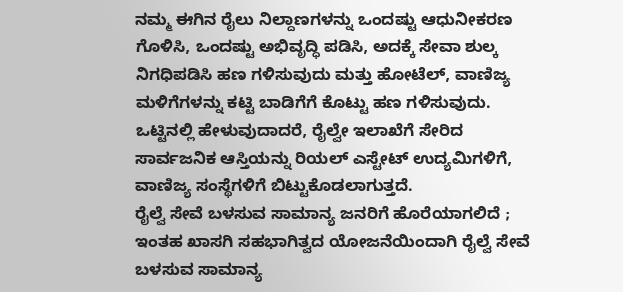ನಮ್ಮ ಈಗಿನ ರೈಲು ನಿಲ್ದಾಣಗಳನ್ನು ಒಂದಷ್ಟು ಆಧುನೀಕರಣ ಗೊಳಿಸಿ, ಒಂದಷ್ಟು ಅಭಿವೃದ್ಧಿ ಪಡಿಸಿ, ಅದಕ್ಕೆ ಸೇವಾ ಶುಲ್ಕ ನಿಗಧಿಪಡಿಸಿ ಹಣ ಗಳಿಸುವುದು ಮತ್ತು ಹೋಟೆಲ್, ವಾಣಿಜ್ಯ ಮಳಿಗೆಗಳನ್ನು ಕಟ್ಟಿ ಬಾಡಿಗೆಗೆ ಕೊಟ್ಟು ಹಣ ಗಳಿಸುವುದು. ಒಟ್ಟಿನಲ್ಲಿ ಹೇಳುವುದಾದರೆ, ರೈಲ್ವೇ ಇಲಾಖೆಗೆ ಸೇರಿದ ಸಾರ್ವಜನಿಕ ಆಸ್ತಿಯನ್ನು ರಿಯಲ್ ಎಸ್ಟೇಟ್ ಉದ್ಯಮಿಗಳಿಗೆ, ವಾಣಿಜ್ಯ ಸಂಸ್ಥೆಗಳಿಗೆ ಬಿಟ್ಟುಕೊಡಲಾಗುತ್ತದೆ.
ರೈಲ್ವೆ ಸೇವೆ ಬಳಸುವ ಸಾಮಾನ್ಯ ಜನರಿಗೆ ಹೊರೆಯಾಗಲಿದೆ ;
ಇಂತಹ ಖಾಸಗಿ ಸಹಭಾಗಿತ್ವದ ಯೋಜನೆಯಿಂದಾಗಿ ರೈಲ್ವೆ ಸೇವೆ ಬಳಸುವ ಸಾಮಾನ್ಯ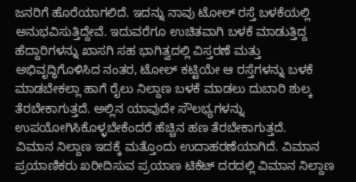ಜನರಿಗೆ ಹೊರೆಯಾಗಲಿದೆ. ಇದನ್ನು ನಾವು ಟೋಲ್ ರಸ್ತೆ ಬಳಕೆಯಲ್ಲಿ ಅನುಭವಿಸುತ್ತಿದ್ದೇವೆ. ಇದುವರೆಗೂ ಉಚಿತವಾಗಿ ಬಳಕೆ ಮಾಡುತ್ತಿದ್ದ ಹೆದ್ದಾರಿಗಳನ್ನು ಖಾಸಗಿ ಸಹ ಭಾಗಿತ್ವದಲ್ಲಿ ವಿಸ್ತರಣೆ ಮತ್ತು ಅಭಿವೃದ್ಧಿಗೊಳಿಸಿದ ನಂತರ, ಟೋಲ್ ಕಟ್ಟಿಯೇ ಆ ರಸ್ತೆಗಳನ್ನು ಬಳಕೆ ಮಾಡಬೇಕಲ್ಲಾ ಹಾಗೆ ರೈಲು ನಿಲ್ದಾಣ ಬಳಕೆ ಮಾಡಲು ದುಬಾರಿ ಶುಲ್ಕ ತೆರಬೇಕಾಗುತ್ತದೆ. ಅಲ್ಲಿನ ಯಾವುದೇ ಸೌಲಭ್ಯಗಳನ್ನು ಉಪಯೋಗಿಸಿಕೊಳ್ಳಬೇಕೆಂದರೆ ಹೆಚ್ಚಿನ ಹಣ ತೆರಬೇಕಾಗುತ್ತದೆ.
ವಿಮಾನ ನಿಲ್ದಾಣ ಇದಕ್ಕೆ ಮತ್ತೊಂದು ಉದಾಹರಣೆಯಾಗಿದೆ. ವಿಮಾನ ಪ್ರಯಾಣಿಕರು ಖರೀದಿಸುವ ಪ್ರಯಾಣ ಟಿಕೆಟ್ ದರದಲ್ಲಿ ವಿಮಾನ ನಿಲ್ದಾಣ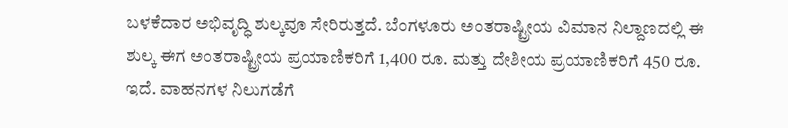ಬಳಕೆದಾರ ಅಭಿವೃದ್ಧಿ ಶುಲ್ಕವೂ ಸೇರಿರುತ್ತದೆ. ಬೆಂಗಳೂರು ಅಂತರಾಷ್ಟ್ರೀಯ ವಿಮಾನ ನಿಲ್ದಾಣದಲ್ಲಿ ಈ ಶುಲ್ಕ ಈಗ ಅಂತರಾಷ್ಟ್ರೀಯ ಪ್ರಯಾಣಿಕರಿಗೆ 1,400 ರೂ. ಮತ್ತು ದೇಶೀಯ ಪ್ರಯಾಣಿಕರಿಗೆ 450 ರೂ. ಇದೆ. ವಾಹನಗಳ ನಿಲುಗಡೆಗೆ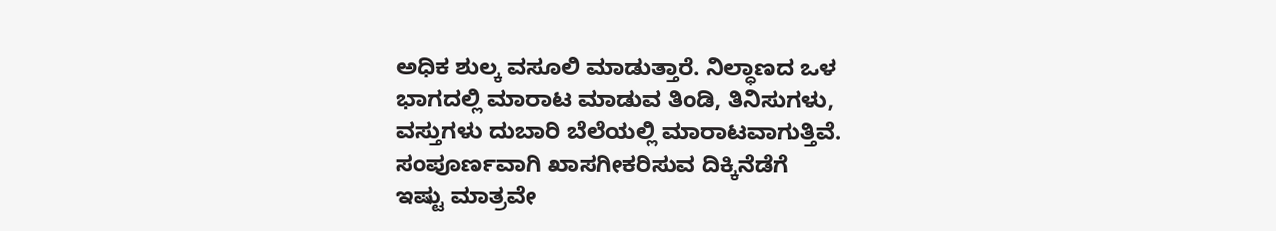ಅಧಿಕ ಶುಲ್ಕ ವಸೂಲಿ ಮಾಡುತ್ತಾರೆ. ನಿಲ್ಧಾಣದ ಒಳ ಭಾಗದಲ್ಲಿ ಮಾರಾಟ ಮಾಡುವ ತಿಂಡಿ, ತಿನಿಸುಗಳು, ವಸ್ತುಗಳು ದುಬಾರಿ ಬೆಲೆಯಲ್ಲಿ ಮಾರಾಟವಾಗುತ್ತಿವೆ.
ಸಂಪೂರ್ಣವಾಗಿ ಖಾಸಗೀಕರಿಸುವ ದಿಕ್ಕಿನೆಡೆಗೆ
ಇಷ್ಟು ಮಾತ್ರವೇ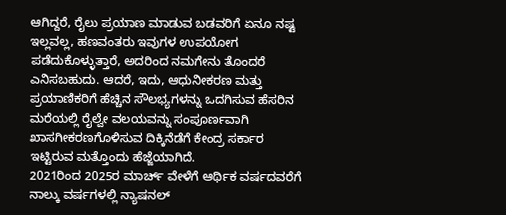ಆಗಿದ್ದರೆ, ರೈಲು ಪ್ರಯಾಣ ಮಾಡುವ ಬಡವರಿಗೆ ಏನೂ ನಷ್ಟ ಇಲ್ಲವಲ್ಲ, ಹಣವಂತರು ಇವುಗಳ ಉಪಯೋಗ ಪಡೆದುಕೊಳ್ಳುತ್ತಾರೆ, ಅದರಿಂದ ನಮಗೇನು ತೊಂದರೆ ಎನಿಸಬಹುದು. ಆದರೆ, ಇದು, ಆಧುನೀಕರಣ ಮತ್ತು ಪ್ರಯಾಣಿಕರಿಗೆ ಹೆಚ್ಚಿನ ಸೌಲಭ್ಯಗಳನ್ನು ಒದಗಿಸುವ ಹೆಸರಿನ ಮರೆಯಲ್ಲಿ ರೈಲ್ವೇ ವಲಯವನ್ನು ಸಂಪೂರ್ಣವಾಗಿ ಖಾಸಗೀಕರಣಗೊಳಿಸುವ ದಿಕ್ಕಿನೆಡೆಗೆ ಕೇಂದ್ರ ಸರ್ಕಾರ ಇಟ್ಟಿರುವ ಮತ್ತೊಂದು ಹೆಜ್ಜೆಯಾಗಿದೆ.
2021ರಿಂದ 2025ರ ಮಾರ್ಚ್ ವೇಳೆಗೆ ಆರ್ಥಿಕ ವರ್ಷದವರೆಗೆ ನಾಲ್ಕು ವರ್ಷಗಳಲ್ಲಿ ನ್ಯಾಷನಲ್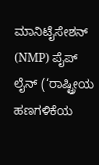ಮಾನಿಟೈಸೇಶನ್ (NMP) ಪೈಪ್ ಲೈನ್ (‘ರಾಷ್ಟ್ರೀಯ ಹಣಗಳಿಕೆಯ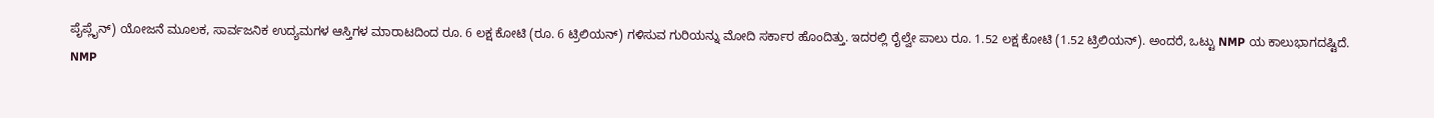ಪೈಪ್ಲೈನ್) ಯೋಜನೆ ಮೂಲಕ, ಸಾರ್ವಜನಿಕ ಉದ್ಯಮಗಳ ಆಸ್ತಿಗಳ ಮಾರಾಟದಿಂದ ರೂ. 6 ಲಕ್ಷ ಕೋಟಿ (ರೂ. 6 ಟ್ರಿಲಿಯನ್) ಗಳಿಸುವ ಗುರಿಯನ್ನು ಮೋದಿ ಸರ್ಕಾರ ಹೊಂದಿತ್ತು. ಇದರಲ್ಲಿ ರೈಲ್ವೇ ಪಾಲು ರೂ. 1.52 ಲಕ್ಷ ಕೋಟಿ (1.52 ಟ್ರಿಲಿಯನ್). ಅಂದರೆ, ಒಟ್ಟು NMP ಯ ಕಾಲುಭಾಗದಷ್ಟಿದೆ.
NMP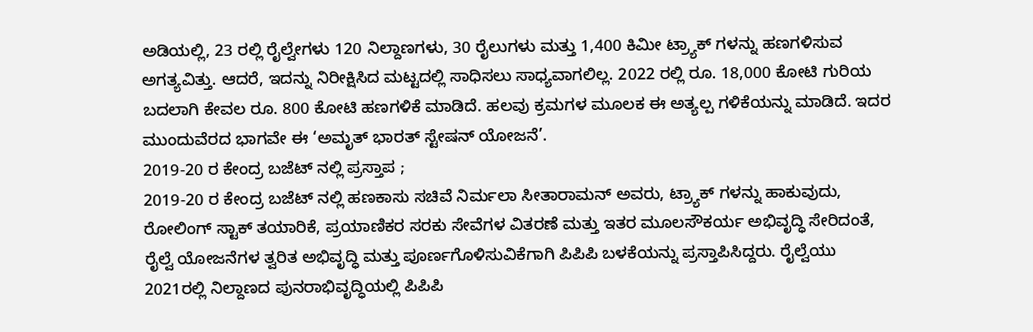ಅಡಿಯಲ್ಲಿ, 23 ರಲ್ಲಿ ರೈಲ್ವೇಗಳು 120 ನಿಲ್ದಾಣಗಳು, 30 ರೈಲುಗಳು ಮತ್ತು 1,400 ಕಿಮೀ ಟ್ರ್ಯಾಕ್ ಗಳನ್ನು ಹಣಗಳಿಸುವ ಅಗತ್ಯವಿತ್ತು. ಆದರೆ, ಇದನ್ನು ನಿರೀಕ್ಷಿಸಿದ ಮಟ್ಟದಲ್ಲಿ ಸಾಧಿಸಲು ಸಾಧ್ಯವಾಗಲಿಲ್ಲ. 2022 ರಲ್ಲಿ ರೂ. 18,000 ಕೋಟಿ ಗುರಿಯ ಬದಲಾಗಿ ಕೇವಲ ರೂ. 800 ಕೋಟಿ ಹಣಗಳಿಕೆ ಮಾಡಿದೆ. ಹಲವು ಕ್ರಮಗಳ ಮೂಲಕ ಈ ಅತ್ಯಲ್ಪ ಗಳಿಕೆಯನ್ನು ಮಾಡಿದೆ. ಇದರ ಮುಂದುವೆರದ ಭಾಗವೇ ಈ ‘ಅಮೃತ್ ಭಾರತ್ ಸ್ಟೇಷನ್ ಯೋಜನೆ’.
2019-20 ರ ಕೇಂದ್ರ ಬಜೆಟ್ ನಲ್ಲಿ ಪ್ರಸ್ತಾಪ ;
2019-20 ರ ಕೇಂದ್ರ ಬಜೆಟ್ ನಲ್ಲಿ ಹಣಕಾಸು ಸಚಿವೆ ನಿರ್ಮಲಾ ಸೀತಾರಾಮನ್ ಅವರು, ಟ್ರ್ಯಾಕ್ ಗಳನ್ನು ಹಾಕುವುದು, ರೋಲಿಂಗ್ ಸ್ಟಾಕ್ ತಯಾರಿಕೆ, ಪ್ರಯಾಣಿಕರ ಸರಕು ಸೇವೆಗಳ ವಿತರಣೆ ಮತ್ತು ಇತರ ಮೂಲಸೌಕರ್ಯ ಅಭಿವೃದ್ಧಿ ಸೇರಿದಂತೆ, ರೈಲ್ವೆ ಯೋಜನೆಗಳ ತ್ವರಿತ ಅಭಿವೃದ್ಧಿ ಮತ್ತು ಪೂರ್ಣಗೊಳಿಸುವಿಕೆಗಾಗಿ ಪಿಪಿಪಿ ಬಳಕೆಯನ್ನು ಪ್ರಸ್ತಾಪಿಸಿದ್ದರು. ರೈಲ್ವೆಯು 2021ರಲ್ಲಿ ನಿಲ್ದಾಣದ ಪುನರಾಭಿವೃದ್ಧಿಯಲ್ಲಿ ಪಿಪಿಪಿ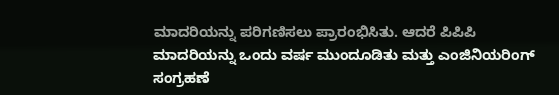ಮಾದರಿಯನ್ನು ಪರಿಗಣಿಸಲು ಪ್ರಾರಂಭಿಸಿತು. ಆದರೆ ಪಿಪಿಪಿ ಮಾದರಿಯನ್ನು ಒಂದು ವರ್ಷ ಮುಂದೂಡಿತು ಮತ್ತು ಎಂಜಿನಿಯರಿಂಗ್ ಸಂಗ್ರಹಣೆ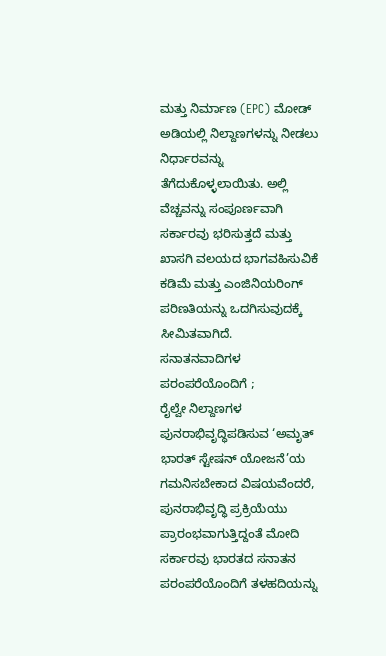ಮತ್ತು ನಿರ್ಮಾಣ (EPC) ಮೋಡ್ ಅಡಿಯಲ್ಲಿ ನಿಲ್ದಾಣಗಳನ್ನು ನೀಡಲು ನಿರ್ಧಾರವನ್ನು ತೆಗೆದುಕೊಳ್ಳಲಾಯಿತು. ಅಲ್ಲಿ ವೆಚ್ಚವನ್ನು ಸಂಪೂರ್ಣವಾಗಿ ಸರ್ಕಾರವು ಭರಿಸುತ್ತದೆ ಮತ್ತು ಖಾಸಗಿ ವಲಯದ ಭಾಗವಹಿಸುವಿಕೆ ಕಡಿಮೆ ಮತ್ತು ಎಂಜಿನಿಯರಿಂಗ್ ಪರಿಣತಿಯನ್ನು ಒದಗಿಸುವುದಕ್ಕೆ ಸೀಮಿತವಾಗಿದೆ.
ಸನಾತನವಾದಿಗಳ ಪರಂಪರೆಯೊಂದಿಗೆ ;
ರೈಲ್ವೇ ನಿಲ್ದಾಣಗಳ ಪುನರಾಭಿವೃದ್ಧಿಪಡಿಸುವ ‘ಅಮೃತ್ ಭಾರತ್ ಸ್ಟೇಷನ್ ಯೋಜನೆ’ಯ ಗಮನಿಸಬೇಕಾದ ವಿಷಯವೆಂದರೆ, ಪುನರಾಭಿವೃದ್ಧಿ ಪ್ರಕ್ರಿಯೆಯು ಪ್ರಾರಂಭವಾಗುತ್ತಿದ್ದಂತೆ ಮೋದಿ ಸರ್ಕಾರವು ಭಾರತದ ಸನಾತನ ಪರಂಪರೆಯೊಂದಿಗೆ ತಳಹದಿಯನ್ನು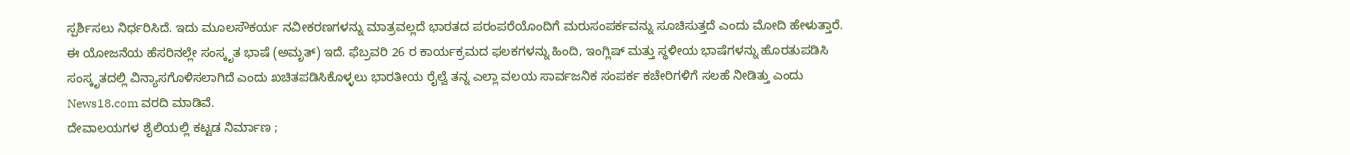ಸ್ಪರ್ಶಿಸಲು ನಿರ್ಧರಿಸಿದೆ. ಇದು ಮೂಲಸೌಕರ್ಯ ನವೀಕರಣಗಳನ್ನು ಮಾತ್ರವಲ್ಲದೆ ಭಾರತದ ಪರಂಪರೆಯೊಂದಿಗೆ ಮರುಸಂಪರ್ಕವನ್ನು ಸೂಚಿಸುತ್ತದೆ ಎಂದು ಮೋದಿ ಹೇಳುತ್ತಾರೆ. ಈ ಯೋಜನೆಯ ಹೆಸರಿನಲ್ಲೇ ಸಂಸ್ಕೃತ ಭಾಷೆ (ಅಮೃತ್) ಇದೆ. ಫೆಬ್ರವರಿ 26 ರ ಕಾರ್ಯಕ್ರಮದ ಫಲಕಗಳನ್ನು ಹಿಂದಿ, ಇಂಗ್ಲಿಷ್ ಮತ್ತು ಸ್ಥಳೀಯ ಭಾಷೆಗಳನ್ನು ಹೊರತುಪಡಿಸಿ ಸಂಸ್ಕೃತದಲ್ಲಿ ವಿನ್ಯಾಸಗೊಳಿಸಲಾಗಿದೆ ಎಂದು ಖಚಿತಪಡಿಸಿಕೊಳ್ಳಲು ಭಾರತೀಯ ರೈಲ್ವೆ ತನ್ನ ಎಲ್ಲಾ ವಲಯ ಸಾರ್ವಜನಿಕ ಸಂಪರ್ಕ ಕಚೇರಿಗಳಿಗೆ ಸಲಹೆ ನೀಡಿತ್ತು ಎಂದು News18.com ವರದಿ ಮಾಡಿವೆ.
ದೇವಾಲಯಗಳ ಶೈಲಿಯಲ್ಲಿ ಕಟ್ಟಡ ನಿರ್ಮಾಣ ;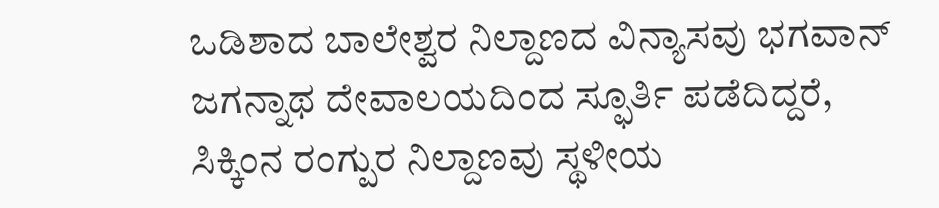ಒಡಿಶಾದ ಬಾಲೇಶ್ವರ ನಿಲ್ದಾಣದ ವಿನ್ಯಾಸವು ಭಗವಾನ್ ಜಗನ್ನಾಥ ದೇವಾಲಯದಿಂದ ಸ್ಫೂರ್ತಿ ಪಡೆದಿದ್ದರೆ, ಸಿಕ್ಕಿಂನ ರಂಗ್ಪುರ ನಿಲ್ದಾಣವು ಸ್ಥಳೀಯ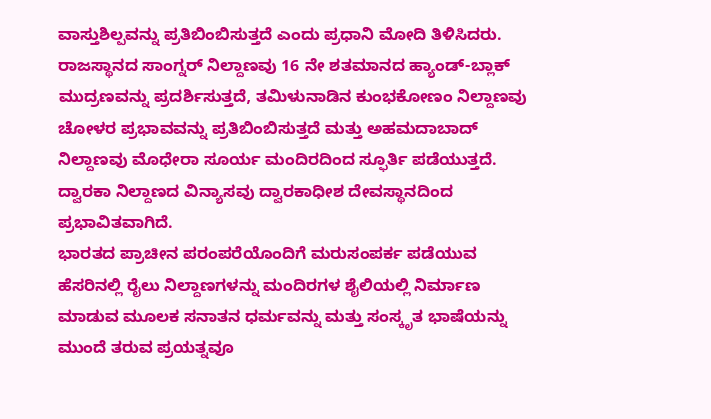ವಾಸ್ತುಶಿಲ್ಪವನ್ನು ಪ್ರತಿಬಿಂಬಿಸುತ್ತದೆ ಎಂದು ಪ್ರಧಾನಿ ಮೋದಿ ತಿಳಿಸಿದರು. ರಾಜಸ್ಥಾನದ ಸಾಂಗ್ನರ್ ನಿಲ್ದಾಣವು 16 ನೇ ಶತಮಾನದ ಹ್ಯಾಂಡ್-ಬ್ಲಾಕ್ ಮುದ್ರಣವನ್ನು ಪ್ರದರ್ಶಿಸುತ್ತದೆ, ತಮಿಳುನಾಡಿನ ಕುಂಭಕೋಣಂ ನಿಲ್ದಾಣವು ಚೋಳರ ಪ್ರಭಾವವನ್ನು ಪ್ರತಿಬಿಂಬಿಸುತ್ತದೆ ಮತ್ತು ಅಹಮದಾಬಾದ್ ನಿಲ್ದಾಣವು ಮೊಧೇರಾ ಸೂರ್ಯ ಮಂದಿರದಿಂದ ಸ್ಫೂರ್ತಿ ಪಡೆಯುತ್ತದೆ. ದ್ವಾರಕಾ ನಿಲ್ದಾಣದ ವಿನ್ಯಾಸವು ದ್ವಾರಕಾಧೀಶ ದೇವಸ್ಥಾನದಿಂದ ಪ್ರಭಾವಿತವಾಗಿದೆ.
ಭಾರತದ ಪ್ರಾಚೀನ ಪರಂಪರೆಯೊಂದಿಗೆ ಮರುಸಂಪರ್ಕ ಪಡೆಯುವ ಹೆಸರಿನಲ್ಲಿ ರೈಲು ನಿಲ್ದಾಣಗಳನ್ನು ಮಂದಿರಗಳ ಶೈಲಿಯಲ್ಲಿ ನಿರ್ಮಾಣ ಮಾಡುವ ಮೂಲಕ ಸನಾತನ ಧರ್ಮವನ್ನು ಮತ್ತು ಸಂಸ್ಕೃತ ಭಾಷೆಯನ್ನು ಮುಂದೆ ತರುವ ಪ್ರಯತ್ನವೂ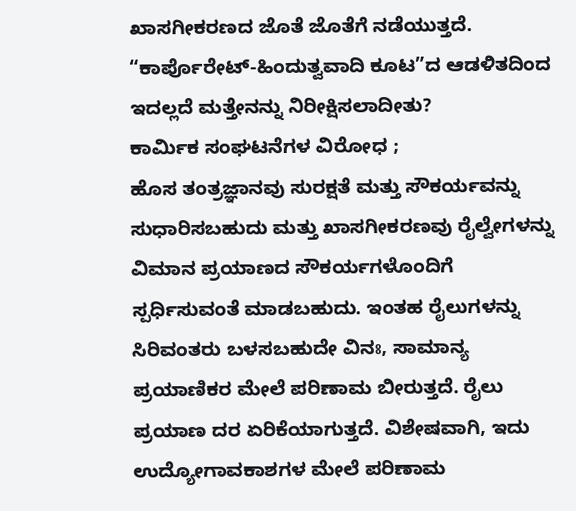ಖಾಸಗೀಕರಣದ ಜೊತೆ ಜೊತೆಗೆ ನಡೆಯುತ್ತದೆ. “ಕಾರ್ಪೊರೇಟ್-ಹಿಂದುತ್ವವಾದಿ ಕೂಟ”ದ ಆಡಳಿತದಿಂದ ಇದಲ್ಲದೆ ಮತ್ತೇನನ್ನು ನಿರೀಕ್ಷಿಸಲಾದೀತು?
ಕಾರ್ಮಿಕ ಸಂಘಟನೆಗಳ ವಿರೋಧ ;
ಹೊಸ ತಂತ್ರಜ್ಞಾನವು ಸುರಕ್ಷತೆ ಮತ್ತು ಸೌಕರ್ಯವನ್ನು ಸುಧಾರಿಸಬಹುದು ಮತ್ತು ಖಾಸಗೀಕರಣವು ರೈಲ್ವೇಗಳನ್ನು ವಿಮಾನ ಪ್ರಯಾಣದ ಸೌಕರ್ಯಗಳೊಂದಿಗೆ ಸ್ಪರ್ಧಿಸುವಂತೆ ಮಾಡಬಹುದು. ಇಂತಹ ರೈಲುಗಳನ್ನು ಸಿರಿವಂತರು ಬಳಸಬಹುದೇ ವಿನಃ, ಸಾಮಾನ್ಯ ಪ್ರಯಾಣಿಕರ ಮೇಲೆ ಪರಿಣಾಮ ಬೀರುತ್ತದೆ. ರೈಲು ಪ್ರಯಾಣ ದರ ಏರಿಕೆಯಾಗುತ್ತದೆ. ವಿಶೇಷವಾಗಿ, ಇದು ಉದ್ಯೋಗಾವಕಾಶಗಳ ಮೇಲೆ ಪರಿಣಾಮ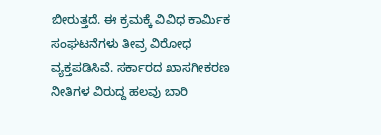ಬೀರುತ್ತದೆ. ಈ ಕ್ರಮಕ್ಕೆ ವಿವಿಧ ಕಾರ್ಮಿಕ ಸಂಘಟನೆಗಳು ತೀವ್ರ ವಿರೋಧ ವ್ಯಕ್ತಪಡಿಸಿವೆ. ಸರ್ಕಾರದ ಖಾಸಗೀಕರಣ ನೀತಿಗಳ ವಿರುದ್ದ ಹಲವು ಬಾರಿ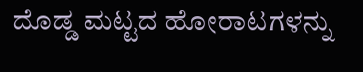ದೊಡ್ಡ ಮಟ್ಟದ ಹೋರಾಟಗಳನ್ನು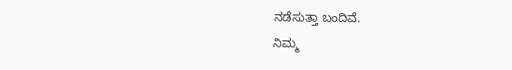ನಡೆಸುತ್ತಾ ಬಂದಿವೆ.
ನಿಮ್ಮ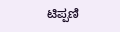ಟಿಪ್ಪಣಿ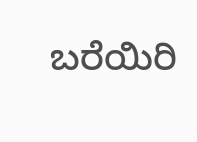ಬರೆಯಿರಿ